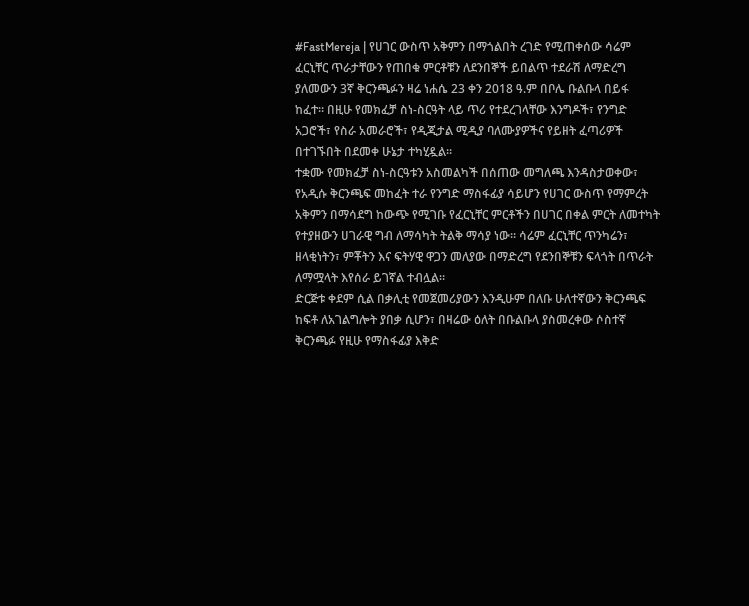#FastMereja | የሀገር ውስጥ አቅምን በማጎልበት ረገድ የሚጠቀሰው ሳሬም ፈርኒቸር ጥራታቸውን የጠበቁ ምርቶቹን ለደንበኞች ይበልጥ ተደራሽ ለማድረግ ያለመውን 3ኛ ቅርንጫፉን ዛሬ ነሐሴ 23 ቀን 2018 ዓ.ም በቦሌ ቡልቡላ በይፋ ከፈተ። በዚሁ የመክፈቻ ስነ-ስርዓት ላይ ጥሪ የተደረገላቸው እንግዶች፣ የንግድ አጋሮች፣ የስራ አመራሮች፣ የዲጂታል ሚዲያ ባለሙያዎችና የይዘት ፈጣሪዎች በተገኙበት በደመቀ ሁኔታ ተካሂዷል።
ተቋሙ የመክፈቻ ስነ-ስርዓቱን አስመልካች በሰጠው መግለጫ እንዳስታወቀው፣ የአዲሱ ቅርንጫፍ መከፈት ተራ የንግድ ማስፋፊያ ሳይሆን የሀገር ውስጥ የማምረት አቅምን በማሳደግ ከውጭ የሚገቡ የፈርኒቸር ምርቶችን በሀገር በቀል ምርት ለመተካት የተያዘውን ሀገራዊ ግብ ለማሳካት ትልቅ ማሳያ ነው። ሳሬም ፈርኒቸር ጥንካሬን፣ ዘላቂነትን፣ ምቾትን እና ፍትሃዊ ዋጋን መለያው በማድረግ የደንበኞቹን ፍላጎት በጥራት ለማሟላት እየሰራ ይገኛል ተብሏል።
ድርጅቱ ቀደም ሲል በቃሊቲ የመጀመሪያውን እንዲሁም በለቡ ሁለተኛውን ቅርንጫፍ ከፍቶ ለአገልግሎት ያበቃ ሲሆን፣ በዛሬው ዕለት በቡልቡላ ያስመረቀው ሶስተኛ ቅርንጫፉ የዚሁ የማስፋፊያ እቅድ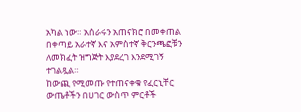አካል ነው። አሰራሩን አጠናክሮ በመቀጠል በቀጣይ አራተኛ እና አምስተኛ ቅርንጫፎቹን ለመክፈት ዝግጅት እያደረገ እንደሚገኝ ተገልጿል።
ከውጪ የሚመጡ የተጠናቀቁ የፈርኒቸር ውጤቶችን በሀገር ውስጥ ምርቶች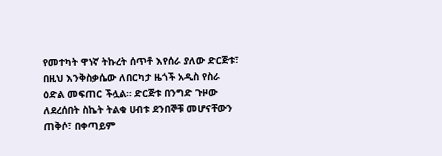የመተካት ዋነኛ ትኩረት ሰጥቶ እየሰራ ያለው ድርጅቱ፣ በዚህ እንቅስቃሴው ለበርካታ ዜጎች አዲስ የስራ ዕድል መፍጠር ችሏል። ድርጅቱ በንግድ ጉዞው ለደረሰበት ስኬት ትልቁ ሀብቱ ደንበኞቹ መሆናቸውን ጠቅሶ፣ በቀጣይም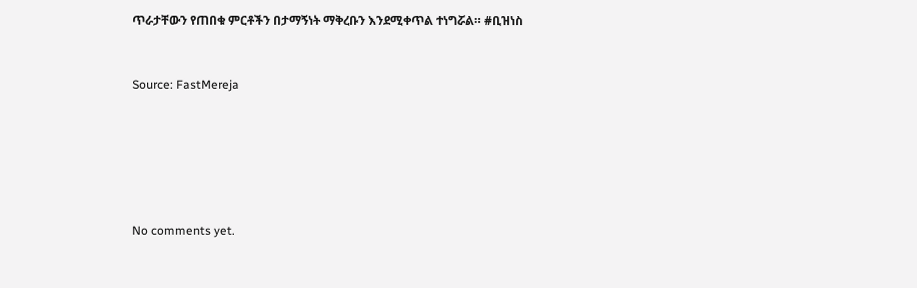ጥራታቸውን የጠበቁ ምርቶችን በታማኝነት ማቅረቡን እንደሚቀጥል ተነግሯል። #ቢዝነስ



Source: FastMereja








No comments yet.